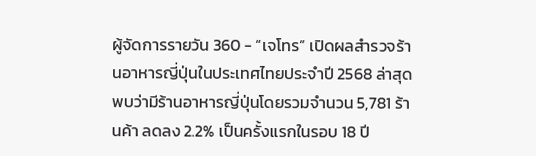ผู้จัดการรายวัน 360 - “เจโทร” เปิดผลสำรวจร้านอาหารญี่ปุ่นในประเทศไทยประจำปี 2568 ล่าสุด พบว่ามีร้านอาหารญี่ปุ่นโดยรวมจำนวน 5,781 ร้านค้า ลดลง 2.2% เป็นครั้งแรกในรอบ 18 ปี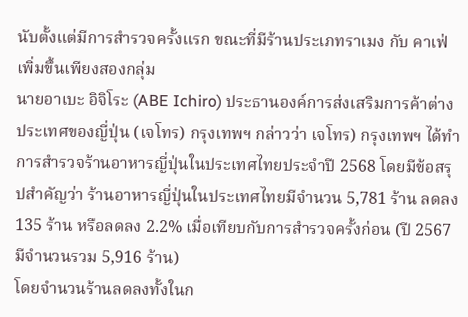นับตั้งแต่มีการสำรวจครั้งแรก ขณะที่มีร้านประเภทราเมง กับ คาเฟ่ เพิ่มขึ้นเพียงสองกลุ่ม
นายอาเบะ อิจิโระ (ABE Ichiro) ประธานองค์การส่งเสริมการค้าต่างประเทศของญี่ปุ่น (เจโทร) กรุงเทพฯ กล่าวว่า เจโทร) กรุงเทพฯ ได้ทำการสำรวจร้านอาหารญี่ปุ่นในประเทศไทยประจำปี 2568 โดยมีข้อสรุปสำคัญว่า ร้านอาหารญี่ปุ่นในประเทศไทยมีจำนวน 5,781 ร้าน ลดลง 135 ร้าน หรือลดลง 2.2% เมื่อเทียบกับการสำรวจครั้งก่อน (ปี 2567 มีจำนวนรวม 5,916 ร้าน)
โดยจำนวนร้านลดลงทั้งในก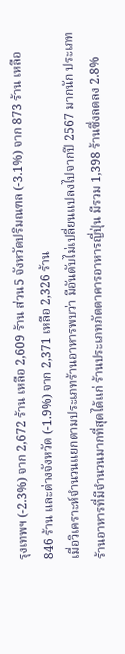รุงเทพฯ (-2.3%) จาก 2,672 ร้าน เหลือ 2,609 ร้าน ส่วน5 จังหวัดปริมณฑล (-3.1%) จาก 873 ร้าน เหลือ 846 ร้าน และต่างจังหวัด (-1.9%) จาก 2,371 เหลือ 2,326 ร้าน
เมื่อวิเคราะห์จำนวนแยกตามประเภทร้านอาหารพบว่า มีอันดับไม่เปลี่ยนแปลงไปจากปี 2567 มากนัก ประเภทร้านอาหารที่มีจำนวนมากที่สุดได้แก่ ร้านประเภทภัตตาคารอาหารญี่ปุ่น มีรวม 1,398 ร้านซึ่งลดลง 2.8%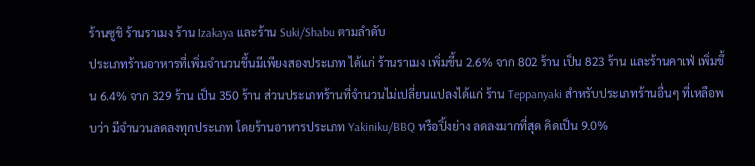ร้านซูชิ ร้านราเมง ร้าน Izakaya และร้าน Suki/Shabu ตามลำดับ
ประเภทร้านอาหารที่เพิ่มจำนวนขึ้นมีเพียงสองประเภท ได้แก่ ร้านราเมง เพิ่มขึ้น 2.6% จาก 802 ร้าน เป็น 823 ร้าน และร้านคาเฟ่ เพิ่มขึ้น 6.4% จาก 329 ร้าน เป็น 350 ร้าน ส่วนประเภทร้านที่จำนวนไม่เปลี่ยนแปลงได้แก่ ร้าน Teppanyaki สำหรับประเภทร้านอื่นๆ ที่เหลือพบว่า มีจำนวนลดลงทุกประเภท โดยร้านอาหารประเภท Yakiniku/BBQ หรือปิ้งย่าง ลดลงมากที่สุด คิดเป็น 9.0%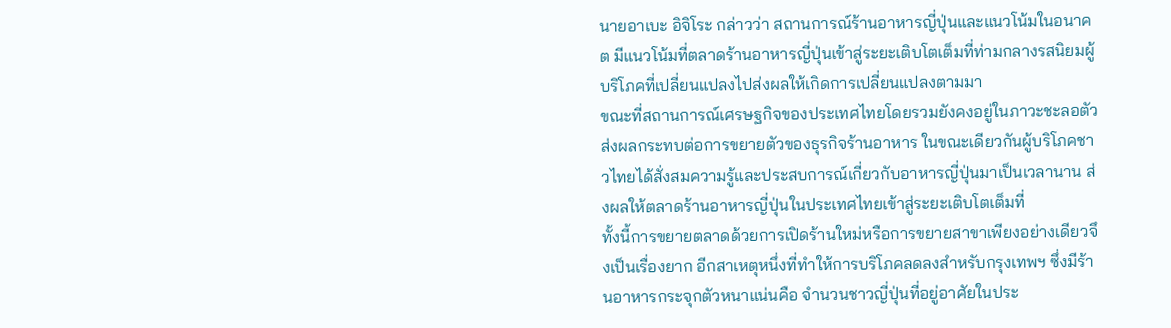นายอาเบะ อิจิโระ กล่าวว่า สถานการณ์ร้านอาหารญี่ปุ่นและแนวโน้มในอนาคต มีแนวโน้มที่ตลาดร้านอาหารญี่ปุ่นเข้าสู่ระยะเติบโตเต็มที่ท่ามกลางรสนิยมผู้บริโภคที่เปลี่ยนแปลงไปส่งผลให้เกิดการเปลี่ยนแปลงตามมา
ขณะที่สถานการณ์เศรษฐกิจของประเทศไทยโดยรวมยังคงอยู่ในภาวะชะลอตัว ส่งผลกระทบต่อการขยายตัวของธุรกิจร้านอาหาร ในขณะเดียวกันผู้บริโภคชาวไทยได้สั่งสมความรู้และประสบการณ์เกี่ยวกับอาหารญี่ปุ่นมาเป็นเวลานาน ส่งผลให้ตลาดร้านอาหารญี่ปุ่นในประเทศไทยเข้าสู่ระยะเติบโตเต็มที่
ทั้งนี้การขยายตลาดด้วยการเปิดร้านใหม่หรือการขยายสาขาเพียงอย่างเดียวจึงเป็นเรื่องยาก อีกสาเหตุหนึ่งที่ทำให้การบริโภคลดลงสำหรับกรุงเทพฯ ซึ่งมีร้านอาหารกระจุกตัวหนาแน่นคือ จำนวนชาวญี่ปุ่นที่อยู่อาศัยในประ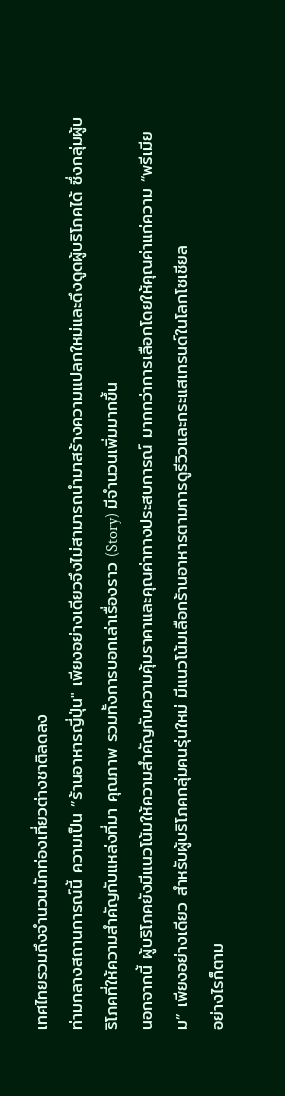เทศไทยรวมถึงจำนวนนักท่องเที่ยวต่างชาติลดลง
ท่ามกลางสถานการณ์นี้ ความเป็น ”ร้านอาหารญี่ปุ่น" เพียงอย่างเดียวจึงไม่สามารถนำมาสร้างความแปลกใหม่และดึงดูดผู้บริโภคได้ ซึ่งกลุ่มผู้บริโภคที่ให้ความสำคัญกับแหล่งที่มา คุณภาพ รวมทั้งการบอกเล่าเรื่องราว (Story) มีจำนวนเพิ่มมากขึ้น
นอกจากนี้ ผู้บริโภคยังมีแนวโน้มให้ความสำคัญกับความคุ้มราคาและคุณค่าทางประสบการณ์ มากกว่าการเลือกโดยให้คุณค่าแก่ความ “พรีเมียม” เพียงอย่างเดียว สำหรับผู้บริโภคกลุ่มคนรุ่นใหม่ มีแนวโน้มเลือกร้านอาหารตามการดูรีวิวและกระแสเทรนด์ในโลกโซเชียล
อย่างไรก็ตาม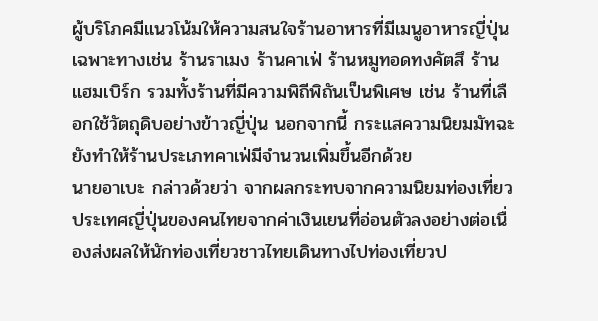ผู้บริโภคมีแนวโน้มให้ความสนใจร้านอาหารที่มีเมนูอาหารญี่ปุ่นเฉพาะทางเช่น ร้านราเมง ร้านคาเฟ่ ร้านหมูทอดทงคัตสึ ร้านแฮมเบิร์ก รวมทั้งร้านที่มีความพิถีพิถันเป็นพิเศษ เช่น ร้านที่เลือกใช้วัตถุดิบอย่างข้าวญี่ปุ่น นอกจากนี้ กระแสความนิยมมัทฉะยังทำให้ร้านประเภทคาเฟ่มีจำนวนเพิ่มขึ้นอีกด้วย
นายอาเบะ กล่าวด้วยว่า จากผลกระทบจากความนิยมท่องเที่ยวประเทศญี่ปุ่นของคนไทยจากค่าเงินเยนที่อ่อนตัวลงอย่างต่อเนื่องส่งผลให้นักท่องเที่ยวชาวไทยเดินทางไปท่องเที่ยวป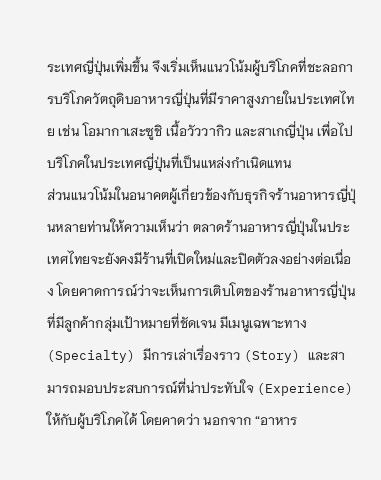ระเทศญี่ปุ่นเพิ่มขึ้น จึงเริ่มเห็นแนวโน้มผู้บริโภคที่ชะลอการบริโภควัตถุดิบอาหารญี่ปุ่นที่มีราคาสูงภายในประเทศไทย เช่น โอมากาเสะซูชิ เนื้อวัววากิว และสาเกญี่ปุ่น เพื่อไปบริโภคในประเทศญี่ปุ่นที่เป็นแหล่งกำเนิดแทน
ส่วนแนวโน้มในอนาคตผู้เกี่ยวข้องกับธุรกิจร้านอาหารญี่ปุ่นหลายท่านให้ความเห็นว่า ตลาดร้านอาหารญี่ปุ่นในประเทศไทยจะยังคงมีร้านที่เปิดใหม่และปิดตัวลงอย่างต่อเนื่อง โดยคาดการณ์ว่าจะเห็นการเติบโตของร้านอาหารญี่ปุ่นที่มีลูกค้ากลุ่มเป้าหมายที่ชัดเจน มีเมนูเฉพาะทาง (Specialty) มีการเล่าเรื่องราว (Story) และสามารถมอบประสบการณ์ที่น่าประทับใจ (Experience) ให้กับผู้บริโภคได้ โดยคาดว่า นอกจาก “อาหาร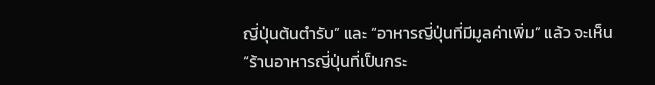ญี่ปุ่นต้นตำรับ” และ “อาหารญี่ปุ่นที่มีมูลค่าเพิ่ม” แล้ว จะเห็น “ร้านอาหารญี่ปุ่นที่เป็นกระ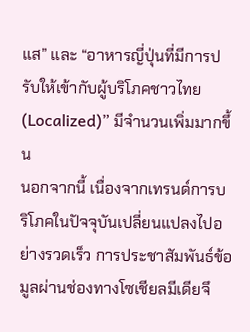แส” และ “อาหารญี่ปุ่นที่มีการปรับให้เข้ากับผู้บริโภคชาวไทย (Localized)” มีจำนวนเพิ่มมากขึ้น
นอกจากนี้ เนื่องจากเทรนด์การบริโภคในปัจจุบันเปลี่ยนแปลงไปอย่างรวดเร็ว การประชาสัมพันธ์ข้อมูลผ่านช่องทางโซเชียลมีเดียจึ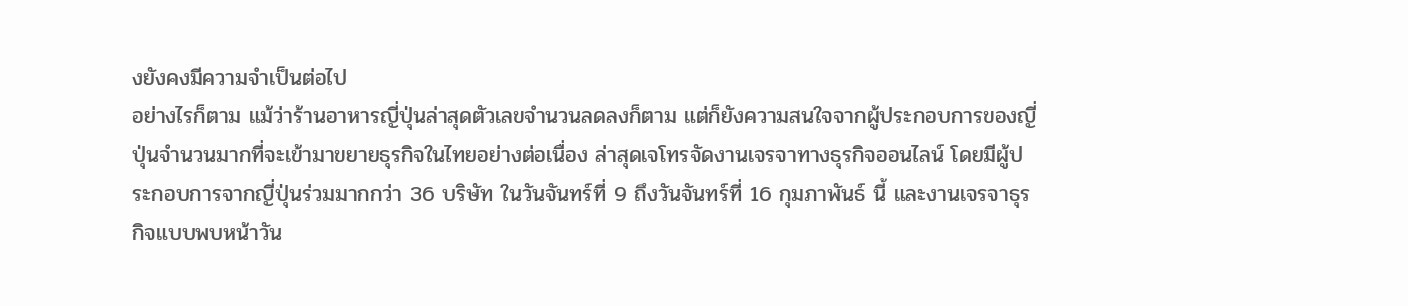งยังคงมีความจำเป็นต่อไป
อย่างไรก็ตาม แม้ว่าร้านอาหารญี่ปุ่นล่าสุดตัวเลขจำนวนลดลงก็ตาม แต่ก็ยังความสนใจจากผู้ประกอบการของญี่ปุ่นจำนวนมากที่จะเข้ามาขยายธุรกิจในไทยอย่างต่อเนื่อง ล่าสุดเจโทรจัดงานเจรจาทางธุรกิจออนไลน์ โดยมีผู้ประกอบการจากญี่ปุ่นร่วมมากกว่า 36 บริษัท ในวันจันทร์ที่ 9 ถึงวันจันทร์ที่ 16 กุมภาพันธ์ นี้ และงานเจรจาธุรกิจแบบพบหน้าวัน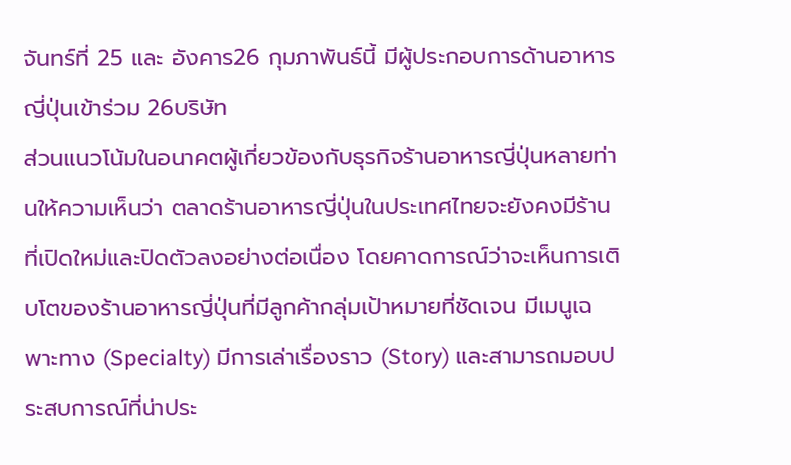จันทร์ที่ 25 และ อังคาร26 กุมภาพันธ์นี้ มีผู้ประกอบการด้านอาหารญี่ปุ่นเข้าร่วม 26บริษัท
ส่วนแนวโน้มในอนาคตผู้เกี่ยวข้องกับธุรกิจร้านอาหารญี่ปุ่นหลายท่านให้ความเห็นว่า ตลาดร้านอาหารญี่ปุ่นในประเทศไทยจะยังคงมีร้านที่เปิดใหม่และปิดตัวลงอย่างต่อเนื่อง โดยคาดการณ์ว่าจะเห็นการเติบโตของร้านอาหารญี่ปุ่นที่มีลูกค้ากลุ่มเป้าหมายที่ชัดเจน มีเมนูเฉพาะทาง (Specialty) มีการเล่าเรื่องราว (Story) และสามารถมอบประสบการณ์ที่น่าประ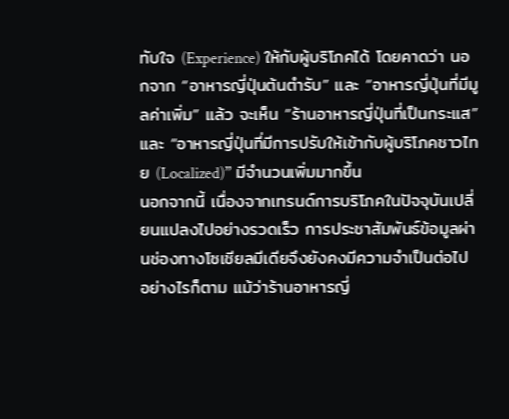ทับใจ (Experience) ให้กับผู้บริโภคได้ โดยคาดว่า นอกจาก “อาหารญี่ปุ่นต้นตำรับ” และ “อาหารญี่ปุ่นที่มีมูลค่าเพิ่ม” แล้ว จะเห็น “ร้านอาหารญี่ปุ่นที่เป็นกระแส” และ “อาหารญี่ปุ่นที่มีการปรับให้เข้ากับผู้บริโภคชาวไทย (Localized)” มีจำนวนเพิ่มมากขึ้น
นอกจากนี้ เนื่องจากเทรนด์การบริโภคในปัจจุบันเปลี่ยนแปลงไปอย่างรวดเร็ว การประชาสัมพันธ์ข้อมูลผ่านช่องทางโซเชียลมีเดียจึงยังคงมีความจำเป็นต่อไป
อย่างไรก็ตาม แม้ว่าร้านอาหารญี่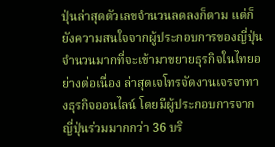ปุ่นล่าสุดตัวเลขจำนวนลดลงก็ตาม แต่ก็ยังความสนใจจากผู้ประกอบการของญี่ปุ่นจำนวนมากที่จะเข้ามาขยายธุรกิจในไทยอย่างต่อเนื่อง ล่าสุดเจโทรจัดงานเจรจาทางธุรกิจออนไลน์ โดยมีผู้ประกอบการจากญี่ปุ่นร่วมมากกว่า 36 บริ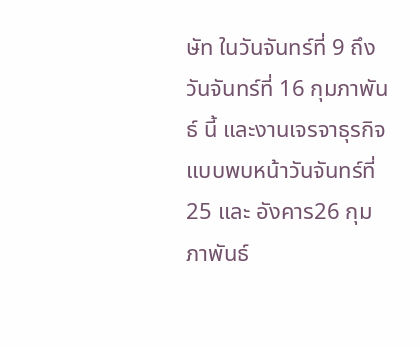ษัท ในวันจันทร์ที่ 9 ถึงวันจันทร์ที่ 16 กุมภาพันธ์ นี้ และงานเจรจาธุรกิจแบบพบหน้าวันจันทร์ที่ 25 และ อังคาร26 กุมภาพันธ์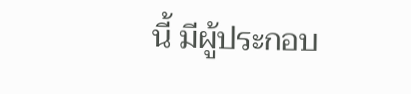นี้ มีผู้ประกอบ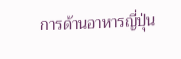การด้านอาหารญี่ปุ่น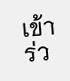เข้าร่ว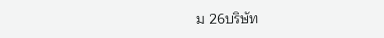ม 26บริษัท